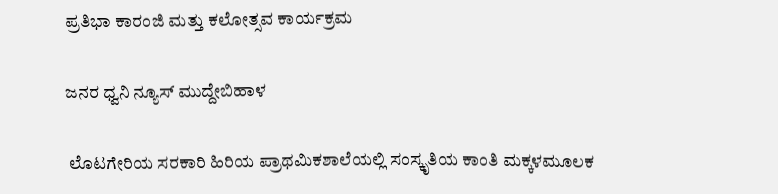ಪ್ರತಿಭಾ ಕಾರಂಜಿ ಮತ್ತು ಕಲೋತ್ಸವ ಕಾರ್ಯಕ್ರಮ

ಜನರ ಧ್ವನಿ ನ್ಯೂಸ್ ಮುದ್ದೇಬಿಹಾಳ

 ಲೊಟಗೇರಿಯ ಸರಕಾರಿ ಹಿರಿಯ ಪ್ರಾಥಮಿಕಶಾಲೆಯಲ್ಲಿ ಸಂಸ್ಕೃತಿಯ ಕಾಂತಿ ಮಕ್ಕಳಮೂಲಕ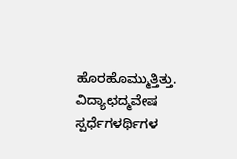ಹೊರಹೊಮ್ಮುತ್ತಿತ್ತು. ವಿದ್ಯಾಛದ್ಮವೇಷ ಸ್ಪರ್ಧೆಗಳರ್ಥಿಗಳ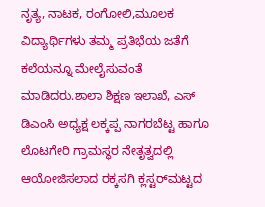ನೃತ್ಯ, ನಾಟಕ, ರಂಗೋಲಿ,ಮೂಲಕ ವಿದ್ಯಾರ್ಥಿಗಳು ತಮ್ಮ ಪ್ರತಿಭೆಯ ಜತೆಗೆ ಕಲೆಯನ್ನೂ ಮೇಲೈಸುವಂತೆ ಮಾಡಿದರು.ಶಾಲಾ ಶಿಕ್ಷಣ ಇಲಾಖೆ, ಎಸ್ ಡಿಎಂಸಿ ಅಧ್ಯಕ್ಷ ಲಕ್ಕಪ್ಪ ನಾಗರಬೆಟ್ಟ ಹಾಗೂ ಲೊಟಗೇರಿ ಗ್ರಾಮಸ್ಥರ ನೇತೃತ್ವದಲ್ಲಿ ಆಯೋಜಿಸಲಾದ ರಕ್ಕಸಗಿ ಕ್ಲಸ್ಟರ್‌ಮಟ್ಟದ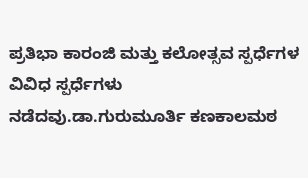ಪ್ರತಿಭಾ ಕಾರಂಜಿ ಮತ್ತು ಕಲೋತ್ಸವ ಸ್ಪರ್ಧೆಗಳ ವಿವಿಧ ಸ್ಪರ್ಧೆಗಳು ನಡೆದವು.ಡಾ.ಗುರುಮೂರ್ತಿ ಕಣಕಾಲಮಠ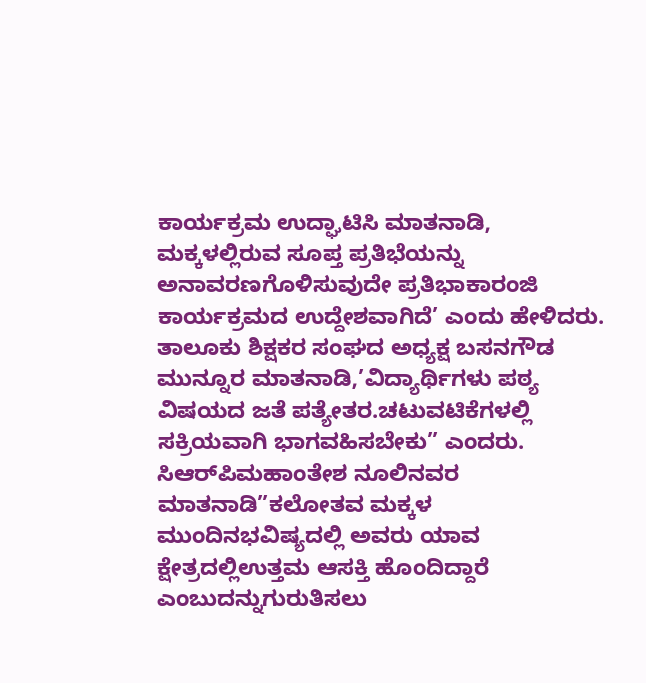ಕಾರ್ಯಕ್ರಮ ಉದ್ಘಾಟಿಸಿ ಮಾತನಾಡಿ, ಮಕ್ಕಳಲ್ಲಿರುವ ಸೂಪ್ತ ಪ್ರತಿಭೆಯನ್ನು ಅನಾವರಣಗೊಳಿಸುವುದೇ ಪ್ರತಿಭಾಕಾರಂಜಿ ಕಾರ್ಯಕ್ರಮದ ಉದ್ದೇಶವಾಗಿದೆ’ ಎಂದು ಹೇಳಿದರು. ತಾಲೂಕು ಶಿಕ್ಷಕರ ಸಂಘದ ಅಧ್ಯಕ್ಷ ಬಸನಗೌಡ ಮುನ್ನೂರ ಮಾತನಾಡಿ,’ವಿದ್ಯಾರ್ಥಿಗಳು ಪಠ್ಯ ವಿಷಯದ ಜತೆ ಪತ್ಯೇತರ.ಚಟುವಟಿಕೆಗಳಲ್ಲಿ ಸಕ್ರಿಯವಾಗಿ ಭಾಗವಹಿಸಬೇಕು” ಎಂದರು. ಸಿಆರ್‌ಪಿಮಹಾಂತೇಶ ನೂಲಿನವರ ಮಾತನಾಡಿ”ಕಲೋತವ ಮಕ್ಕಳ ಮುಂದಿನಭವಿಷ್ಯದಲ್ಲಿ ಅವರು ಯಾವ ಕ್ಷೇತ್ರದಲ್ಲಿಉತ್ತಮ ಆಸಕ್ತಿ ಹೊಂದಿದ್ದಾರೆ ಎಂಬುದನ್ನುಗುರುತಿಸಲು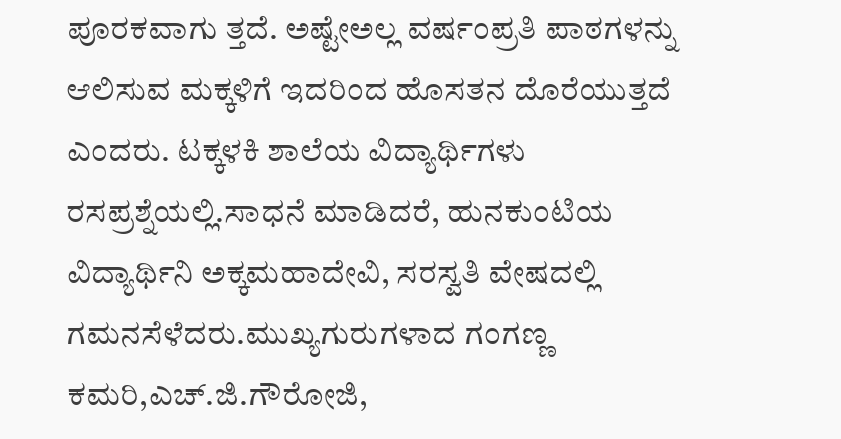ಪೂರಕವಾಗು ತ್ತದೆ. ಅಷ್ಟೇಅಲ್ಲ ವರ್ಷಂಪ್ರತಿ ಪಾಠಗಳನ್ನು ಆಲಿಸುವ ಮಕ್ಕಳಿಗೆ ಇದರಿಂದ ಹೊಸತನ ದೊರೆಯುತ್ತದೆ ಎಂದರು. ಟಕ್ಕಳಕಿ ಶಾಲೆಯ ವಿದ್ಯಾರ್ಥಿಗಳು ರಸಪ್ರಶ್ನೆಯಲ್ಲಿ.ಸಾಧನೆ ಮಾಡಿದರೆ, ಹುನಕುಂಟಿಯ ವಿದ್ಯಾರ್ಥಿನಿ ಅಕ್ಕಮಹಾದೇವಿ, ಸರಸ್ವತಿ ವೇಷದಲ್ಲಿ ಗಮನಸೆಳೆದರು.ಮುಖ್ಯಗುರುಗಳಾದ ಗಂಗಣ್ಣ ಕಮರಿ,ಎಚ್‌.ಜಿ.ಗೌರೋಜಿ,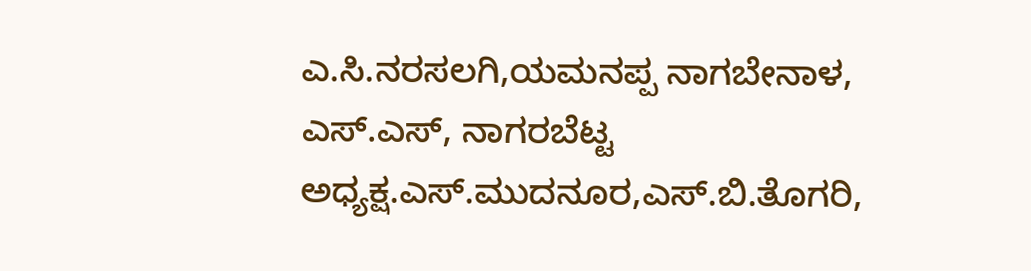ಎ.ಸಿ.ನರಸಲಗಿ,ಯಮನಪ್ಪ ನಾಗಬೇನಾಳ, ಎಸ್.ಎಸ್, ನಾಗರಬೆಟ್ಟ ಅಧ್ಯಕ್ಷ.ಎಸ್‌.ಮುದನೂರ,ಎಸ್.ಬಿ.ತೊಗರಿ,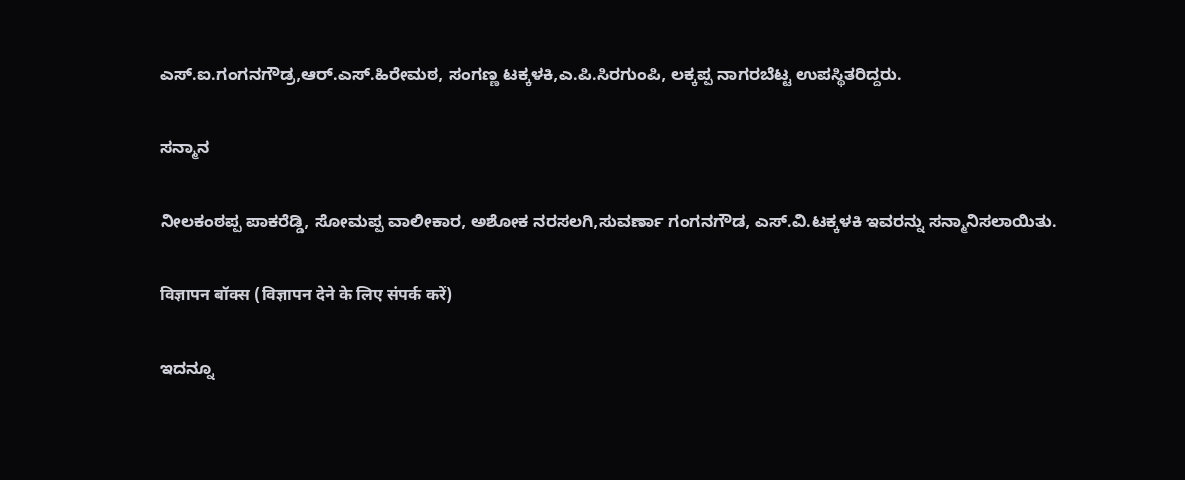ಎಸ್.ಐ.ಗಂಗನಗೌಡ್ರ,ಆರ್.ಎಸ್.ಹಿರೇಮಠ, ಸಂಗಣ್ಣ ಟಕ್ಕಳಕಿ,ಎ.ಪಿ.ಸಿರಗುಂಪಿ, ಲಕ್ಕಪ್ಪ ನಾಗರಬೆಟ್ಟ ಉಪಸ್ಥಿತರಿದ್ದರು.

ಸನ್ಮಾನ

ನೀಲಕಂಠಪ್ಪ ಪಾಕರೆಡ್ಡಿ, ಸೋಮಪ್ಪ ವಾಲೀಕಾರ, ಅಶೋಕ ನರಸಲಗಿ,ಸುವರ್ಣಾ ಗಂಗನಗೌಡ, ಎಸ್.ವಿ.ಟಕ್ಕಳಕಿ ಇವರನ್ನು ಸನ್ಮಾನಿಸಲಾಯಿತು.

विज्ञापन बॉक्स (विज्ञापन देने के लिए संपर्क करें)

ಇದನ್ನೂ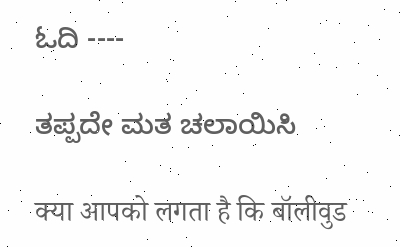ಓದಿ ----

ತಪ್ಪದೇ ಮತ ಚಲಾಯಿಸಿ

क्या आपको लगता है कि बॉलीवुड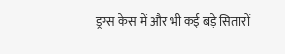ड्रग्स केस में और भी कई बड़े सितारों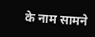के नाम सामने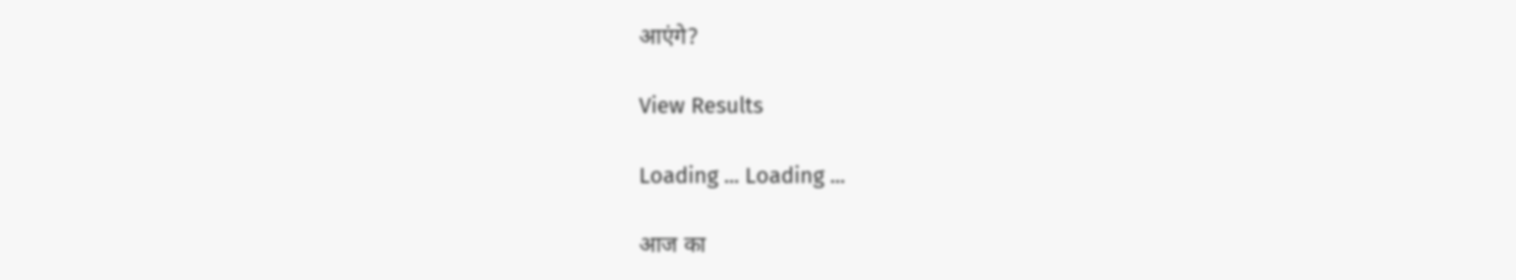आएंगे?

View Results

Loading ... Loading ...

आज का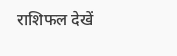राशिफल देखें